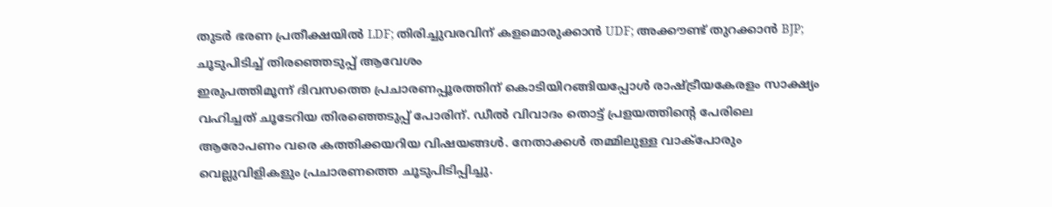തുടർ ഭരണ പ്രതീക്ഷയിൽ LDF; തിരിച്ചുവരവിന് കളമൊരുക്കാൻ UDF; അക്കൗണ്ട് തുറക്കാൻ BJP; ചൂടുപിടിച്ച് തിരഞ്ഞെടുപ്പ് ആവേശം
ഇരുപത്തിമൂന്ന് ദിവസത്തെ പ്രചാരണപ്പൂരത്തിന് കൊടിയിറങ്ങിയപ്പോൾ രാഷ്ട്രീയകേരളം സാക്ഷ്യം വഹിച്ചത് ചൂടേറിയ തിരഞ്ഞെടുപ്പ് പോരിന്. ഡീൽ വിവാദം തൊട്ട് പ്രളയത്തിന്റെ പേരിലെ ആരോപണം വരെ കത്തിക്കയറിയ വിഷയങ്ങൾ. നേതാക്കൾ തമ്മിലുള്ള വാക്പോരും വെല്ലുവിളികളും പ്രചാരണത്തെ ചൂടുപിടിപ്പിച്ചു.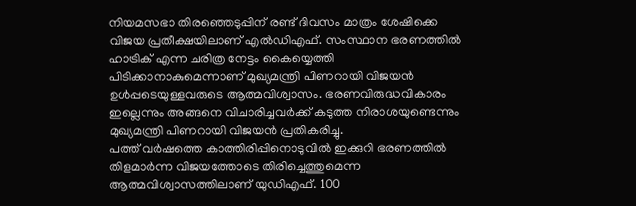നിയമസഭാ തിരഞ്ഞെടുപ്പിന് രണ്ട് ദിവസം മാത്രം ശേഷിക്കെ വിജയ പ്രതീക്ഷയിലാണ് എൽഡിഎഫ്. സംസ്ഥാന ഭരണത്തിൽ ഹാട്രിക് എന്ന ചരിത്ര നേട്ടം കൈയ്യെത്തി പിടിക്കാനാകുമെന്നാണ് മുഖ്യമന്ത്രി പിണറായി വിജയൻ ഉൾപ്പടെയുള്ളവരുടെ ആത്മവിശ്വാസം. ഭരണവിരുദ്ധവികാരം ഇല്ലെന്നും അങ്ങനെ വിചാരിച്ചവർക്ക് കടുത്ത നിരാശയുണ്ടെന്നും മുഖ്യമന്ത്രി പിണറായി വിജയൻ പ്രതികരിച്ചു.
പത്ത് വർഷത്തെ കാത്തിരിപ്പിനൊടുവിൽ ഇക്കുറി ഭരണത്തിൽ തിളമാർന്ന വിജയത്തോടെ തിരിച്ചെത്തുമെന്ന ആത്മവിശ്വാസത്തിലാണ് യുഡിഎഫ്. 100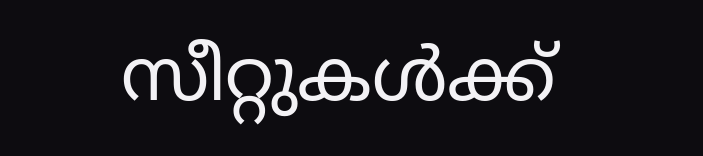സീറ്റുകൾക്ക്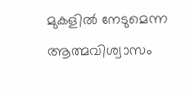മുകളിൽ നേടുമെന്ന ആത്മവിശ്വാസം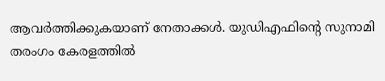ആവർത്തിക്കുകയാണ് നേതാക്കൾ. യുഡിഎഫിന്റെ സുനാമി തരംഗം കേരളത്തിൽ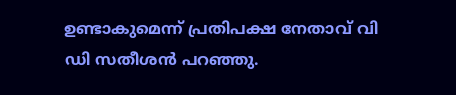ഉണ്ടാകുമെന്ന് പ്രതിപക്ഷ നേതാവ് വി ഡി സതീശൻ പറഞ്ഞു.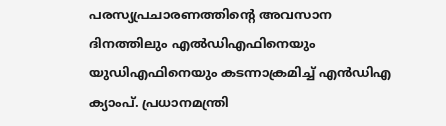പരസ്യപ്രചാരണത്തിന്റെ അവസാന ദിനത്തിലും എൽഡിഎഫിനെയും യുഡിഎഫിനെയും കടന്നാക്രമിച്ച് എൻഡിഎ ക്യാംപ്. പ്രധാനമന്ത്രി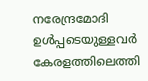നരേന്ദ്രമോദി ഉൾപ്പടെയുള്ളവർ കേരളത്തിലെത്തി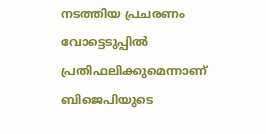നടത്തിയ പ്രചരണം വോട്ടെടുപ്പിൽ പ്രതിഫലിക്കുമെന്നാണ് ബിജെപിയുടെ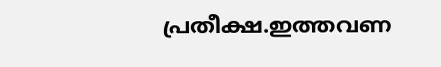പ്രതീക്ഷ.ഇത്തവണ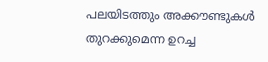പലയിടത്തും അക്കൗണ്ടുകൾ തുറക്കുമെന്ന ഉറച്ച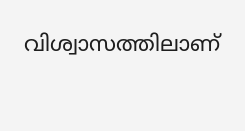വിശ്വാസത്തിലാണ്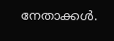നേതാക്കൾ.